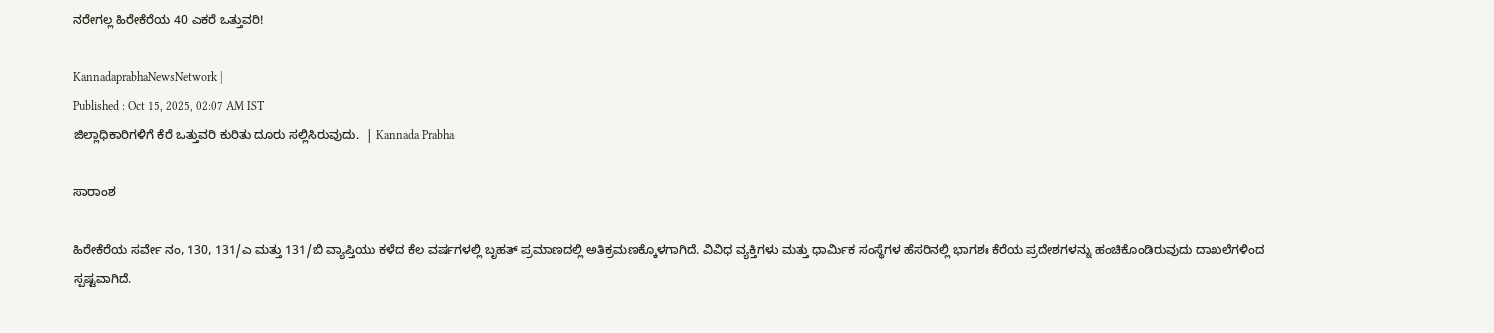ನರೇಗಲ್ಲ ಹಿರೇಕೆರೆಯ 40 ಎಕರೆ ಒತ್ತುವರಿ!

KannadaprabhaNewsNetwork |
Published : Oct 15, 2025, 02:07 AM IST
ಜಿಲ್ಲಾಧಿಕಾರಿಗಳಿಗೆ ಕೆರೆ ಒತ್ತುವರಿ ಕುರಿತು ದೂರು ಸಲ್ಲಿಸಿರುವುದು.  | Kannada Prabha

ಸಾರಾಂಶ

ಹಿರೇಕೆರೆಯ ಸರ್ವೇ ನಂ, 130, 131/ಎ ಮತ್ತು 131/ಬಿ ವ್ಯಾಪ್ತಿಯು ಕಳೆದ ಕೆಲ ವರ್ಷಗಳಲ್ಲಿ ಬೃಹತ್ ಪ್ರಮಾಣದಲ್ಲಿ ಅತಿಕ್ರಮಣಕ್ಕೊಳಗಾಗಿದೆ. ವಿವಿಧ ವ್ಯಕ್ತಿಗಳು ಮತ್ತು ಧಾರ್ಮಿಕ ಸಂಸ್ಥೆಗಳ ಹೆಸರಿನಲ್ಲಿ ಭಾಗಶಃ ಕೆರೆಯ ಪ್ರದೇಶಗಳನ್ನು ಹಂಚಿಕೊಂಡಿರುವುದು ದಾಖಲೆಗಳಿಂದ ಸ್ಪಷ್ಟವಾಗಿದೆ.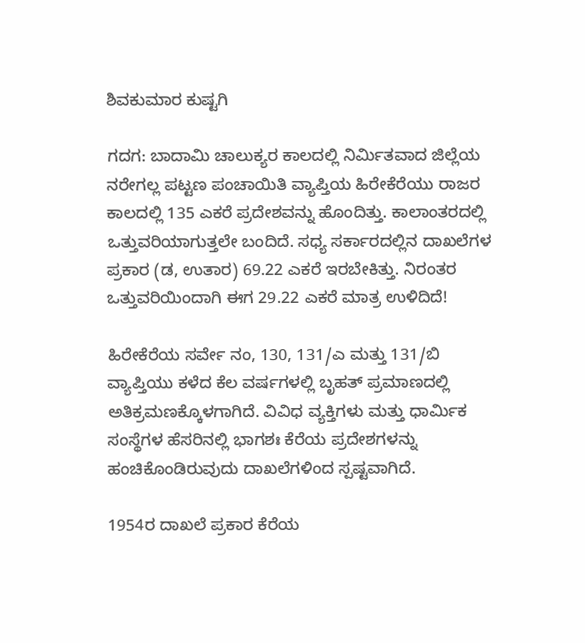ಶಿವಕುಮಾರ ಕುಷ್ಟಗಿ

ಗದಗ: ಬಾದಾಮಿ ಚಾಲುಕ್ಯರ ಕಾಲದಲ್ಲಿ ನಿರ್ಮಿತವಾದ ಜಿಲ್ಲೆಯ ನರೇಗಲ್ಲ ಪಟ್ಟಣ ಪಂಚಾಯಿತಿ ವ್ಯಾಪ್ತಿಯ ಹಿರೇಕೆರೆಯು ರಾಜರ ಕಾಲದಲ್ಲಿ 135 ಎಕರೆ ಪ್ರದೇಶವನ್ನು ಹೊಂದಿತ್ತು. ಕಾಲಾಂತರದಲ್ಲಿ ಒತ್ತುವರಿಯಾಗುತ್ತಲೇ ಬಂದಿದೆ. ಸಧ್ಯ ಸರ್ಕಾರದಲ್ಲಿನ ದಾಖಲೆಗಳ ಪ್ರಕಾರ (ಡ, ಉತಾರ) 69.22 ಎಕರೆ ಇರಬೇಕಿತ್ತು. ನಿರಂತರ ಒತ್ತುವರಿಯಿಂದಾಗಿ ಈಗ 29.22 ಎಕರೆ ಮಾತ್ರ ಉಳಿದಿದೆ!

ಹಿರೇಕೆರೆಯ ಸರ್ವೇ ನಂ, 130, 131/ಎ ಮತ್ತು 131/ಬಿ ವ್ಯಾಪ್ತಿಯು ಕಳೆದ ಕೆಲ ವರ್ಷಗಳಲ್ಲಿ ಬೃಹತ್ ಪ್ರಮಾಣದಲ್ಲಿ ಅತಿಕ್ರಮಣಕ್ಕೊಳಗಾಗಿದೆ. ವಿವಿಧ ವ್ಯಕ್ತಿಗಳು ಮತ್ತು ಧಾರ್ಮಿಕ ಸಂಸ್ಥೆಗಳ ಹೆಸರಿನಲ್ಲಿ ಭಾಗಶಃ ಕೆರೆಯ ಪ್ರದೇಶಗಳನ್ನು ಹಂಚಿಕೊಂಡಿರುವುದು ದಾಖಲೆಗಳಿಂದ ಸ್ಪಷ್ಟವಾಗಿದೆ.

1954ರ ದಾಖಲೆ ಪ್ರಕಾರ ಕೆರೆಯ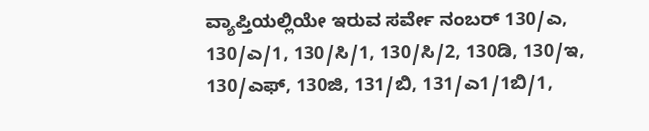ವ್ಯಾಪ್ತಿಯಲ್ಲಿಯೇ ಇರುವ ಸರ್ವೇ ನಂಬರ್ 130/ಎ, 130/ಎ/1, 130/ಸಿ/1, 130/ಸಿ/2, 130ಡಿ, 130/ಇ, 130/ಎಫ್, 130ಜಿ, 131/ಬಿ, 131/ಎ1/1ಬಿ/1,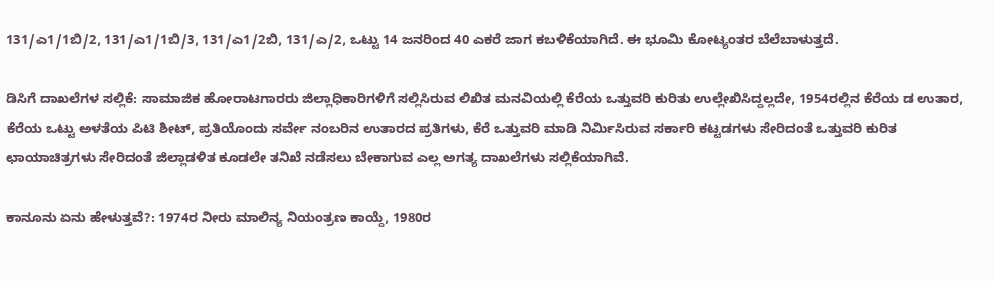131/ಎ1/1ಬಿ/2, 131/ಎ1/1ಬಿ/3, 131/ಎ1/2ಬಿ, 131/ಎ/2, ಒಟ್ಟು 14 ಜನರಿಂದ 40 ಎಕರೆ ಜಾಗ ಕಬಳಿಕೆಯಾಗಿದೆ. ಈ ಭೂಮಿ ಕೋಟ್ಯಂತರ ಬೆಲೆಬಾಳುತ್ತದೆ.

ಡಿಸಿಗೆ ದಾಖಲೆಗಳ ಸಲ್ಲಿಕೆ: ಸಾಮಾಜಿಕ ಹೋರಾಟಗಾರರು ಜಿಲ್ಲಾಧಿಕಾರಿಗಳಿಗೆ ಸಲ್ಲಿಸಿರುವ ಲಿಖಿತ ಮನವಿಯಲ್ಲಿ ಕೆರೆಯ ಒತ್ತುವರಿ ಕುರಿತು ಉಲ್ಲೇಖಿಸಿದ್ದಲ್ಲದೇ, 1954ರಲ್ಲಿನ ಕೆರೆಯ ಡ ಉತಾರ, ಕೆರೆಯ ಒಟ್ಟು ಅಳತೆಯ ಪಿಟಿ ಶೀಟ್, ಪ್ರತಿಯೊಂದು ಸರ್ವೇ ನಂಬರಿನ ಉತಾರದ ಪ್ರತಿಗಳು, ಕೆರೆ ಒತ್ತುವರಿ ಮಾಡಿ ನಿರ್ಮಿಸಿರುವ ಸರ್ಕಾರಿ ಕಟ್ಟಡಗಳು ಸೇರಿದಂತೆ ಒತ್ತುವರಿ ಕುರಿತ ಛಾಯಾಚಿತ್ರಗಳು ಸೇರಿದಂತೆ ಜಿಲ್ಲಾಡಳಿತ ಕೂಡಲೇ ತನಿಖೆ ನಡೆಸಲು ಬೇಕಾಗುವ ಎಲ್ಲ ಅಗತ್ಯ ದಾಖಲೆಗಳು ಸಲ್ಲಿಕೆಯಾಗಿವೆ.

ಕಾನೂನು ಏನು ಹೇಳುತ್ತವೆ?: 1974ರ ನೀರು ಮಾಲಿನ್ಯ ನಿಯಂತ್ರಣ ಕಾಯ್ದೆ, 1980ರ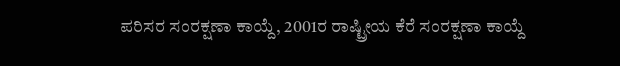ಪರಿಸರ ಸಂರಕ್ಷಣಾ ಕಾಯ್ದೆ, 2001ರ ರಾಷ್ಟ್ರೀಯ ಕೆರೆ ಸಂರಕ್ಷಣಾ ಕಾಯ್ದೆ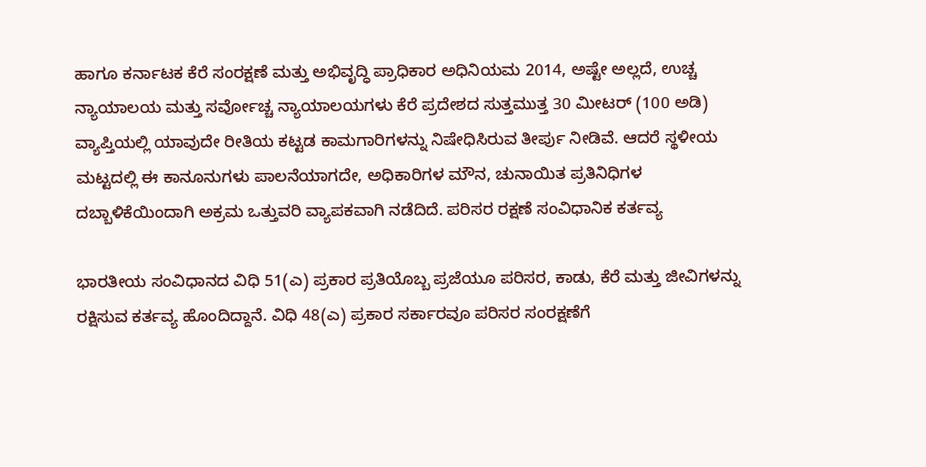ಹಾಗೂ ಕರ್ನಾಟಕ ಕೆರೆ ಸಂರಕ್ಷಣೆ ಮತ್ತು ಅಭಿವೃದ್ಧಿ ಪ್ರಾಧಿಕಾರ ಅಧಿನಿಯಮ 2014, ಅಷ್ಟೇ ಅಲ್ಲದೆ, ಉಚ್ಚ ನ್ಯಾಯಾಲಯ ಮತ್ತು ಸರ್ವೋಚ್ಚ ನ್ಯಾಯಾಲಯಗಳು ಕೆರೆ ಪ್ರದೇಶದ ಸುತ್ತಮುತ್ತ 30 ಮೀಟರ್ (100 ಅಡಿ) ವ್ಯಾಪ್ತಿಯಲ್ಲಿ ಯಾವುದೇ ರೀತಿಯ ಕಟ್ಟಡ ಕಾಮಗಾರಿಗಳನ್ನು ನಿಷೇಧಿಸಿರುವ ತೀರ್ಪು ನೀಡಿವೆ. ಆದರೆ ಸ್ಥಳೀಯ ಮಟ್ಟದಲ್ಲಿ ಈ ಕಾನೂನುಗಳು ಪಾಲನೆಯಾಗದೇ, ಅಧಿಕಾರಿಗಳ ಮೌನ, ಚುನಾಯಿತ ಪ್ರತಿನಿಧಿಗಳ ದಬ್ಬಾಳಿಕೆಯಿಂದಾಗಿ ಅಕ್ರಮ ಒತ್ತುವರಿ ವ್ಯಾಪಕವಾಗಿ ನಡೆದಿದೆ. ಪರಿಸರ ರಕ್ಷಣೆ ಸಂವಿಧಾನಿಕ ಕರ್ತವ್ಯ

ಭಾರತೀಯ ಸಂವಿಧಾನದ ವಿಧಿ 51(ಎ) ಪ್ರಕಾರ ಪ್ರತಿಯೊಬ್ಬ ಪ್ರಜೆಯೂ ಪರಿಸರ, ಕಾಡು, ಕೆರೆ ಮತ್ತು ಜೀವಿಗಳನ್ನು ರಕ್ಷಿಸುವ ಕರ್ತವ್ಯ ಹೊಂದಿದ್ದಾನೆ. ವಿಧಿ 48(ಎ) ಪ್ರಕಾರ ಸರ್ಕಾರವೂ ಪರಿಸರ ಸಂರಕ್ಷಣೆಗೆ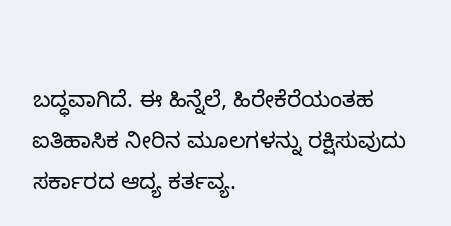ಬದ್ಧವಾಗಿದೆ. ಈ ಹಿನ್ನೆಲೆ, ಹಿರೇಕೆರೆಯಂತಹ ಐತಿಹಾಸಿಕ ನೀರಿನ ಮೂಲಗಳನ್ನು ರಕ್ಷಿಸುವುದು ಸರ್ಕಾರದ ಆದ್ಯ ಕರ್ತವ್ಯ.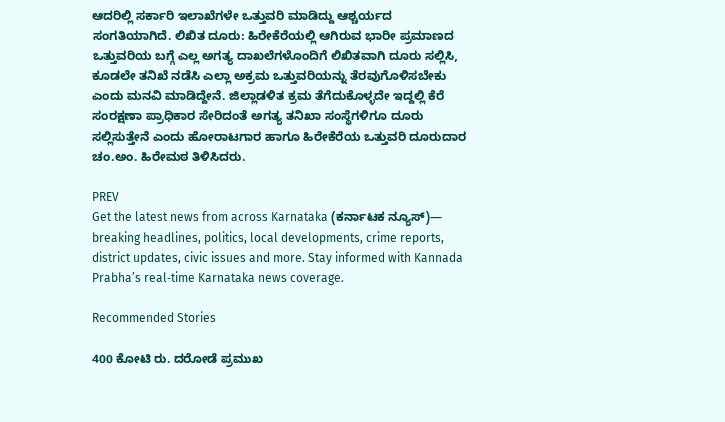ಆದರಿಲ್ಲಿ ಸರ್ಕಾರಿ ಇಲಾಖೆಗಳೇ ಒತ್ತುವರಿ ಮಾಡಿದ್ದು ಆಶ್ಚರ್ಯದ ಸಂಗತಿಯಾಗಿದೆ. ಲಿಖಿತ ದೂರು: ಹಿರೇಕೆರೆಯಲ್ಲಿ ಆಗಿರುವ ಭಾರೀ ಪ್ರಮಾಣದ ಒತ್ತುವರಿಯ ಬಗ್ಗೆ ಎಲ್ಲ ಅಗತ್ಯ ದಾಖಲೆಗಳೊಂದಿಗೆ ಲಿಖಿತವಾಗಿ ದೂರು ಸಲ್ಲಿಸಿ, ಕೂಡಲೇ ತನಿಖೆ ನಡೆಸಿ ಎಲ್ಲಾ ಅಕ್ರಮ ಒತ್ತುವರಿಯನ್ನು ತೆರವುಗೊಳಿಸಬೇಕು ಎಂದು ಮನವಿ ಮಾಡಿದ್ದೇನೆ. ಜಿಲ್ಲಾಡಳಿತ ಕ್ರಮ ತೆಗೆದುಕೊಳ್ಳದೇ ಇದ್ದಲ್ಲಿ ಕೆರೆ ಸಂರಕ್ಷಣಾ ಪ್ರಾಧಿಕಾರ ಸೇರಿದಂತೆ ಅಗತ್ಯ ತನಿಖಾ ಸಂಸ್ಥೆಗಳಿಗೂ ದೂರು ಸಲ್ಲಿಸುತ್ತೇನೆ ಎಂದು ಹೋರಾಟಗಾರ ಹಾಗೂ ಹಿರೇಕೆರೆಯ ಒತ್ತುವರಿ ದೂರುದಾರ ಚಂ.ಅಂ. ಹಿರೇಮಠ ತಿಳಿಸಿದರು.

PREV
Get the latest news from across Karnataka (ಕರ್ನಾಟಕ ನ್ಯೂಸ್)— breaking headlines, politics, local developments, crime reports, district updates, civic issues and more. Stay informed with Kannada Prabha’s real‑time Karnataka news coverage.

Recommended Stories

400 ಕೋಟಿ ರು. ದರೋಡೆ ಪ್ರಮುಖ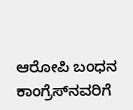ಆರೋಪಿ ಬಂಧನ
ಕಾಂಗ್ರೆಸ್‌ನವರಿಗೆ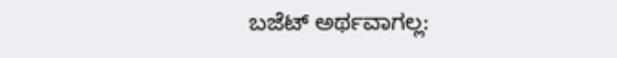ಬಜೆಟ್ ಅರ್ಥವಾಗಲ್ಲ: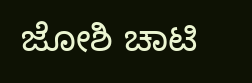ಜೋಶಿ ಚಾಟಿ